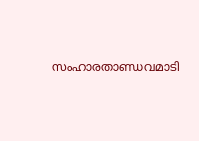സംഹാരതാണ്ഡവമാടി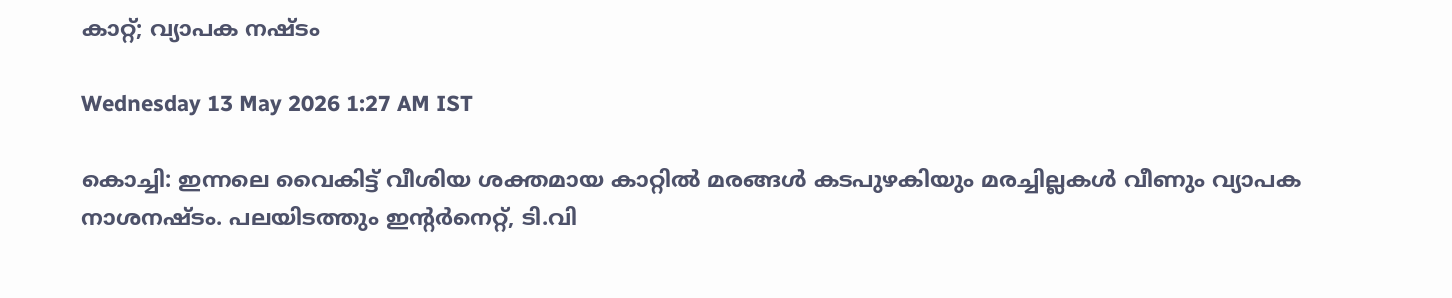കാറ്റ്; വ്യാപക നഷ്ടം

Wednesday 13 May 2026 1:27 AM IST

കൊച്ചി: ഇന്നലെ വൈകിട്ട് വീശിയ ശക്തമായ കാറ്റിൽ മരങ്ങൾ കടപുഴകിയും മരച്ചില്ലകൾ വീണും വ്യാപക നാശനഷ്ടം. പലയിടത്തും ഇന്റർനെറ്റ്, ടി.വി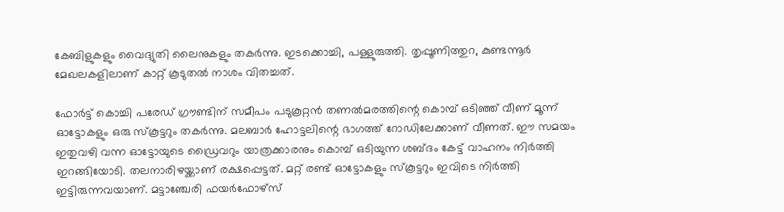കേബിളുകളും വൈദ്യുതി ലൈനുകളും തകർന്നു. ഇടക്കൊച്ചി, പള്ളുരുത്തി. തൃപ്പൂണിത്തുറ, കുണ്ടന്നൂർ മേഖലകളിലാണ് കാറ്റ് കൂടുതൽ നാശം വിതച്ചത്.

ഫോർട്ട് കൊച്ചി പരേ‌ഡ് ഗ്രൗണ്ടിന് സമീപം പടുകൂറ്റൻ തണൽമരത്തിന്റെ കൊമ്പ് ഒടിഞ്ഞ് വീണ് മൂന്ന് ഓട്ടോകളും ഒരു സ്കൂട്ടറും തകർന്നു. മലബാർ ഹോട്ടലിന്റെ ഭാഗത്ത് റോഡിലേക്കാണ് വീണത്. ഈ സമയം ഇതുവഴി വന്ന ഓട്ടോയുടെ ഡ്രൈവറും യാത്രക്കാരനും കൊമ്പ് ഒടിയുന്ന ശബ്ദം കേട്ട് വാഹനം നിർത്തി ഇറങ്ങിയോടി. തലനാരിഴയ്ക്കാണ് രക്ഷപ്പെട്ടത്. മറ്റ് രണ്ട് ഓട്ടോകളും സ്കൂട്ടറും ഇവിടെ നി‌ർത്തി ഇട്ടിരുന്നവയാണ്. മട്ടാഞ്ചേരി ഫയർഫോഴ്സ്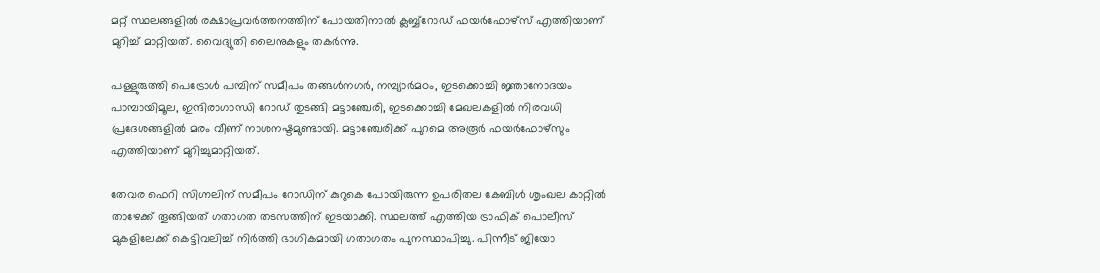മറ്റ് സ്ഥലങ്ങളിൽ രക്ഷാപ്രവർത്തനത്തിന് പോയതിനാൽ ക്ലബ്ബ്റോഡ് ഫയർഫോഴ്സ് എത്തിയാണ് മുറിച്ച് മാറ്റിയത്. വൈദ്യുതി ലൈനുകളും തക‌ർന്നു.

പള്ളുരുത്തി പെട്രോൾ പമ്പിന് സമീപം തങ്ങൾനഗർ, നമ്പ്യാർമഠം, ഇടക്കൊച്ചി ജ്ഞാനോദയം പാമ്പായിമൂല, ഇന്ദിരാഗാന്ധി റോഡ് തുടങ്ങി മട്ടാഞ്ചേരി, ഇടക്കൊച്ചി മേഖലകളിൽ നിരവധി പ്രദേശങ്ങളിൽ മരം വീണ് നാശനഷ്ടമുണ്ടായി. മട്ടാഞ്ചേരിക്ക് പുറമെ അരൂർ ഫയർഫോഴ്സും എത്തിയാണ് മുറിച്ചുമാറ്റിയത്.

തേവര ഫെറി സിഗ്നലിന് സമീപം റോഡിന് കുറുകെ പോയിരുന്ന ഉപരിതല കേബിൾ ശൃംഖല കാറ്റിൽ താഴേക്ക് തൂങ്ങിയത് ഗതാഗത തടസത്തിന് ഇടയാക്കി. സ്ഥലത്ത് എത്തിയ ട്രാഫിക് പൊലീസ് മുകളിലേക്ക് കെട്ടിവലിച്ച് നിർത്തി ഭാഗികമായി ഗതാഗതം പുനസ്ഥാപിച്ചു. പിന്നീട് ജിയോ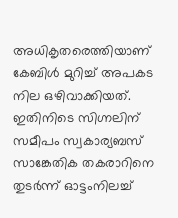അധികൃതരെത്തിയാണ് കേബിൾ മുറിച്ച് അപകട നില ഒഴിവാക്കിയത്. ഇതിനിടെ സിഗ്നലിന് സമീപം സ്വകാര്യബസ് സാങ്കേതിക തകരാറിനെ തുട‌ർന്ന് ഓട്ടംനിലച്ച്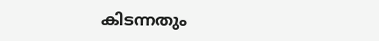കിടന്നതും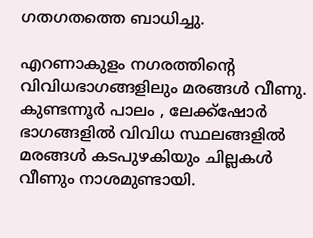ഗതഗതത്തെ ബാധിച്ചു.

എറണാകുളം നഗരത്തിന്റെ വിവിധഭാഗങ്ങളിലും മരങ്ങൾ വീണു. കുണ്ടന്നൂർ പാലം , ലേക്ക്ഷോർ ഭാഗങ്ങളിൽ വിവിധ സ്ഥലങ്ങളിൽ മരങ്ങൾ കടപുഴകിയും ചില്ലകൾ വീണും നാശമുണ്ടായി.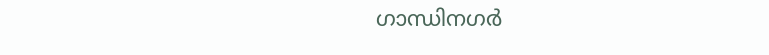ഗാന്ധിനഗർ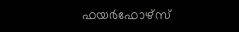ഫയർഫോഴ്സ്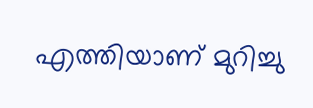എത്തിയാണ് മുറിച്ചു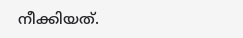നീക്കിയത്.